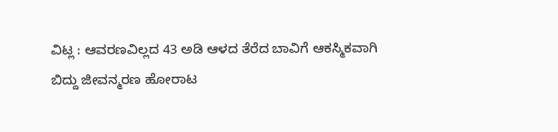ವಿಟ್ಲ : ಆವರಣವಿಲ್ಲದ 43 ಅಡಿ ಆಳದ ತೆರೆದ ಬಾವಿಗೆ ಆಕಸ್ಮಿಕವಾಗಿ ಬಿದ್ದು ಜೀವನ್ಮರಣ ಹೋರಾಟ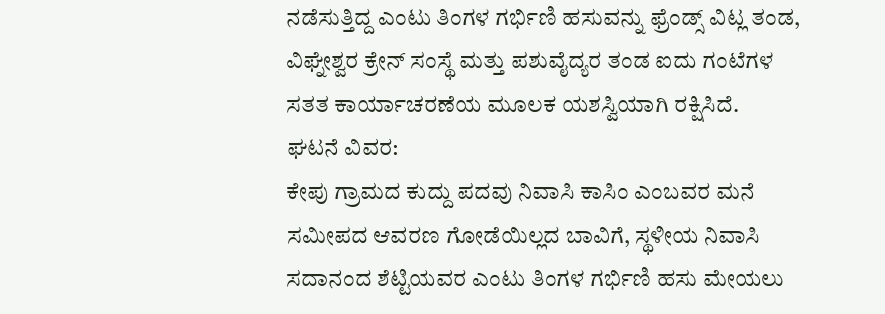ನಡೆಸುತ್ತಿದ್ದ ಎಂಟು ತಿಂಗಳ ಗರ್ಭಿಣಿ ಹಸುವನ್ನು ಫ್ರೆಂಡ್ಸ್ ವಿಟ್ಲ ತಂಡ, ವಿಘ್ನೇಶ್ವರ ಕ್ರೇನ್ ಸಂಸ್ಥೆ ಮತ್ತು ಪಶುವೈದ್ಯರ ತಂಡ ಐದು ಗಂಟೆಗಳ ಸತತ ಕಾರ್ಯಾಚರಣೆಯ ಮೂಲಕ ಯಶಸ್ವಿಯಾಗಿ ರಕ್ಷಿಸಿದೆ.
ಘಟನೆ ವಿವರ:
ಕೇಪು ಗ್ರಾಮದ ಕುದ್ದು ಪದವು ನಿವಾಸಿ ಕಾಸಿಂ ಎಂಬವರ ಮನೆ ಸಮೀಪದ ಆವರಣ ಗೋಡೆಯಿಲ್ಲದ ಬಾವಿಗೆ, ಸ್ಥಳೀಯ ನಿವಾಸಿ ಸದಾನಂದ ಶೆಟ್ಟಿಯವರ ಎಂಟು ತಿಂಗಳ ಗರ್ಭಿಣಿ ಹಸು ಮೇಯಲು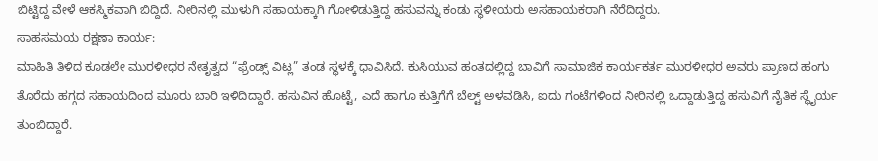ಬಿಟ್ಟಿದ್ದ ವೇಳೆ ಆಕಸ್ಮಿಕವಾಗಿ ಬಿದ್ದಿದೆ. ನೀರಿನಲ್ಲಿ ಮುಳುಗಿ ಸಹಾಯಕ್ಕಾಗಿ ಗೋಳಿಡುತ್ತಿದ್ದ ಹಸುವನ್ನು ಕಂಡು ಸ್ಥಳೀಯರು ಅಸಹಾಯಕರಾಗಿ ನೆರೆದಿದ್ದರು.
ಸಾಹಸಮಯ ರಕ್ಷಣಾ ಕಾರ್ಯ:
ಮಾಹಿತಿ ತಿಳಿದ ಕೂಡಲೇ ಮುರಳೀಧರ ನೇತೃತ್ವದ “ಫ್ರೆಂಡ್ಸ್ ವಿಟ್ಲ” ತಂಡ ಸ್ಥಳಕ್ಕೆ ಧಾವಿಸಿದೆ. ಕುಸಿಯುವ ಹಂತದಲ್ಲಿದ್ದ ಬಾವಿಗೆ ಸಾಮಾಜಿಕ ಕಾರ್ಯಕರ್ತ ಮುರಳೀಧರ ಅವರು ಪ್ರಾಣದ ಹಂಗು ತೊರೆದು ಹಗ್ಗದ ಸಹಾಯದಿಂದ ಮೂರು ಬಾರಿ ಇಳಿದಿದ್ದಾರೆ. ಹಸುವಿನ ಹೊಟ್ಟೆ, ಎದೆ ಹಾಗೂ ಕುತ್ತಿಗೆಗೆ ಬೆಲ್ಟ್ ಅಳವಡಿಸಿ, ಐದು ಗಂಟೆಗಳಿಂದ ನೀರಿನಲ್ಲಿ ಒದ್ದಾಡುತ್ತಿದ್ದ ಹಸುವಿಗೆ ನೈತಿಕ ಸ್ಥೈರ್ಯ ತುಂಬಿದ್ದಾರೆ.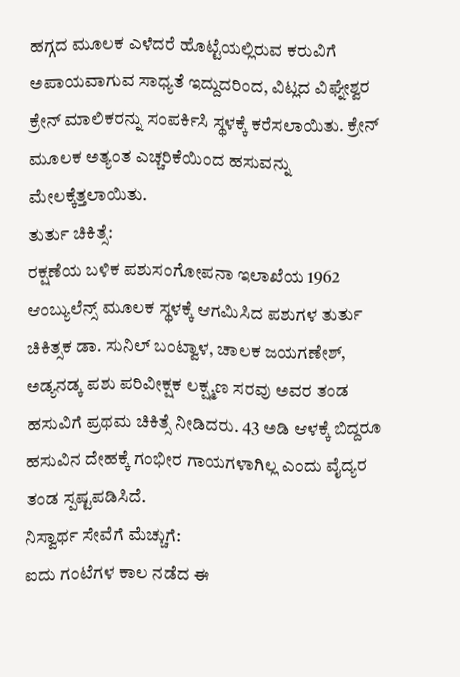ಹಗ್ಗದ ಮೂಲಕ ಎಳೆದರೆ ಹೊಟ್ಟೆಯಲ್ಲಿರುವ ಕರುವಿಗೆ ಅಪಾಯವಾಗುವ ಸಾಧ್ಯತೆ ಇದ್ದುದರಿಂದ, ವಿಟ್ಲದ ವಿಘ್ನೇಶ್ವರ ಕ್ರೇನ್ ಮಾಲಿಕರನ್ನು ಸಂಪರ್ಕಿಸಿ ಸ್ಥಳಕ್ಕೆ ಕರೆಸಲಾಯಿತು. ಕ್ರೇನ್ ಮೂಲಕ ಅತ್ಯಂತ ಎಚ್ಚರಿಕೆಯಿಂದ ಹಸುವನ್ನು ಮೇಲಕ್ಕೆತ್ತಲಾಯಿತು.
ತುರ್ತು ಚಿಕಿತ್ಸೆ:
ರಕ್ಷಣೆಯ ಬಳಿಕ ಪಶುಸಂಗೋಪನಾ ಇಲಾಖೆಯ 1962 ಆಂಬ್ಯುಲೆನ್ಸ್ ಮೂಲಕ ಸ್ಥಳಕ್ಕೆ ಆಗಮಿಸಿದ ಪಶುಗಳ ತುರ್ತು ಚಿಕಿತ್ಸಕ ಡಾ. ಸುನಿಲ್ ಬಂಟ್ವಾಳ, ಚಾಲಕ ಜಯಗಣೇಶ್, ಅಡ್ಯನಡ್ಕ ಪಶು ಪರಿವೀಕ್ಷಕ ಲಕ್ಷ್ಮಣ ಸರವು ಅವರ ತಂಡ ಹಸುವಿಗೆ ಪ್ರಥಮ ಚಿಕಿತ್ಸೆ ನೀಡಿದರು. 43 ಅಡಿ ಆಳಕ್ಕೆ ಬಿದ್ದರೂ ಹಸುವಿನ ದೇಹಕ್ಕೆ ಗಂಭೀರ ಗಾಯಗಳಾಗಿಲ್ಲ ಎಂದು ವೈದ್ಯರ ತಂಡ ಸ್ಪಷ್ಟಪಡಿಸಿದೆ.
ನಿಸ್ವಾರ್ಥ ಸೇವೆಗೆ ಮೆಚ್ಚುಗೆ:
ಐದು ಗಂಟೆಗಳ ಕಾಲ ನಡೆದ ಈ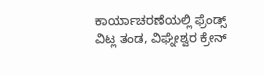ಕಾರ್ಯಾಚರಣೆಯಲ್ಲಿ ಫ್ರೆಂಡ್ಸ್ ವಿಟ್ಲ ತಂಡ, ವಿಘ್ನೇಶ್ವರ ಕ್ರೇನ್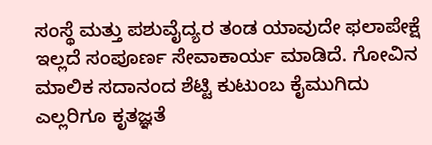ಸಂಸ್ಥೆ ಮತ್ತು ಪಶುವೈದ್ಯರ ತಂಡ ಯಾವುದೇ ಫಲಾಪೇಕ್ಷೆ ಇಲ್ಲದೆ ಸಂಪೂರ್ಣ ಸೇವಾಕಾರ್ಯ ಮಾಡಿದೆ. ಗೋವಿನ ಮಾಲಿಕ ಸದಾನಂದ ಶೆಟ್ಟಿ ಕುಟುಂಬ ಕೈಮುಗಿದು ಎಲ್ಲರಿಗೂ ಕೃತಜ್ಞತೆ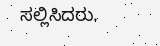ಸಲ್ಲಿಸಿದರು.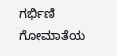ಗರ್ಭಿಣಿ ಗೋಮಾತೆಯ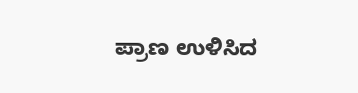ಪ್ರಾಣ ಉಳಿಸಿದ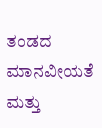ತಂಡದ ಮಾನವೀಯತೆ ಮತ್ತು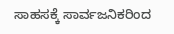ಸಾಹಸಕ್ಕೆ ಸಾರ್ವಜನಿಕರಿಂದ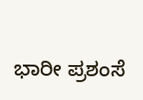ಭಾರೀ ಪ್ರಶಂಸೆ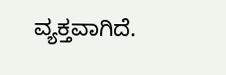ವ್ಯಕ್ತವಾಗಿದೆ.